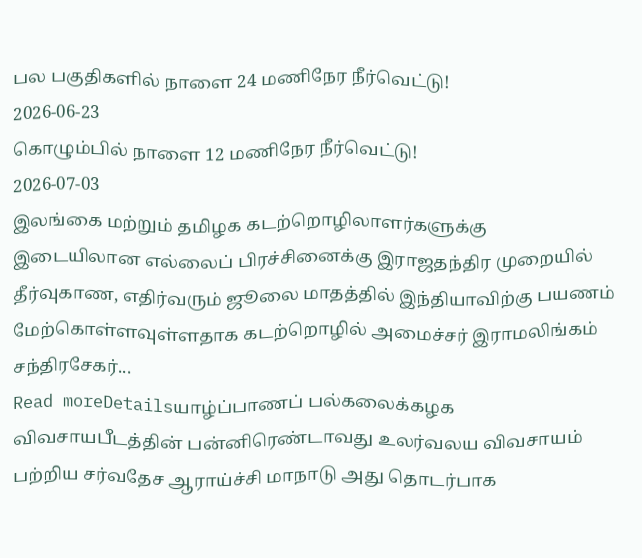பல பகுதிகளில் நாளை 24 மணிநேர நீர்வெட்டு!
2026-06-23
கொழும்பில் நாளை 12 மணிநேர நீர்வெட்டு!
2026-07-03
இலங்கை மற்றும் தமிழக கடற்றொழிலாளர்களுக்கு இடையிலான எல்லைப் பிரச்சினைக்கு இராஜதந்திர முறையில் தீர்வுகாண, எதிர்வரும் ஜூலை மாதத்தில் இந்தியாவிற்கு பயணம் மேற்கொள்ளவுள்ளதாக கடற்றொழில் அமைச்சர் இராமலிங்கம் சந்திரசேகர்...
Read moreDetailsயாழ்ப்பாணப் பல்கலைக்கழக விவசாயபீடத்தின் பன்னிரெண்டாவது உலர்வலய விவசாயம் பற்றிய சர்வதேச ஆராய்ச்சி மாநாடு அது தொடர்பாக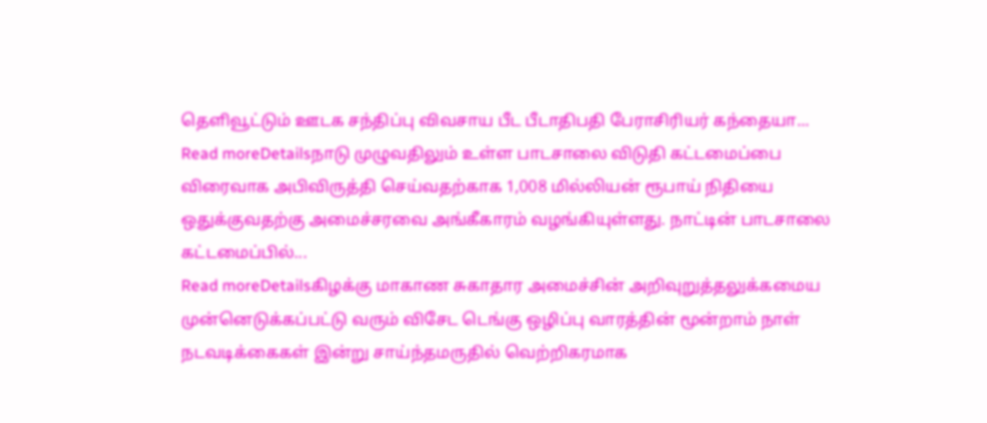தெளிவூட்டும் ஊடக சந்திப்பு விவசாய பீட பீடாதிபதி பேராசிரியர் கந்தையா...
Read moreDetailsநாடு முழுவதிலும் உள்ள பாடசாலை விடுதி கட்டமைப்பை விரைவாக அபிவிருத்தி செய்வதற்காக 1,008 மில்லியன் ரூபாய் நிதியை ஒதுக்குவதற்கு அமைச்சரவை அங்கீகாரம் வழங்கியுள்ளது. நாட்டின் பாடசாலை கட்டமைப்பில்...
Read moreDetailsகிழக்கு மாகாண சுகாதார அமைச்சின் அறிவுறுத்தலுக்கமைய முன்னெடுக்கப்பட்டு வரும் விசேட டெங்கு ஒழிப்பு வாரத்தின் மூன்றாம் நாள் நடவடிக்கைகள் இன்று சாய்ந்தமருதில் வெற்றிகரமாக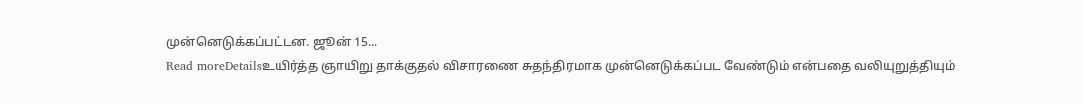முன்னெடுக்கப்பட்டன. ஜூன் 15...
Read moreDetailsஉயிர்த்த ஞாயிறு தாக்குதல் விசாரணை சுதந்திரமாக முன்னெடுக்கப்பட வேண்டும் என்பதை வலியுறுத்தியும்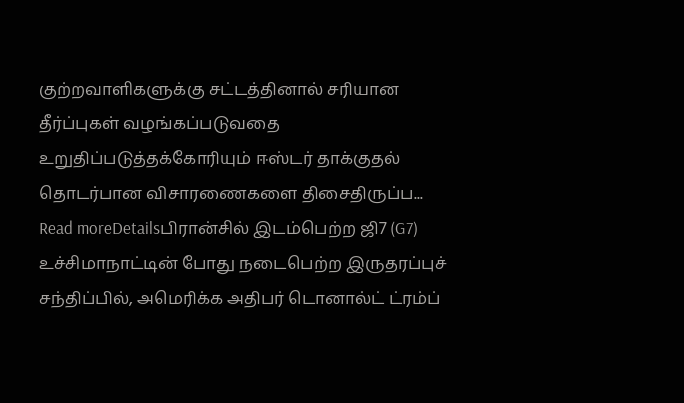குற்றவாளிகளுக்கு சட்டத்தினால் சரியான தீர்ப்புகள் வழங்கப்படுவதை உறுதிப்படுத்தக்கோரியும் ஈஸ்டர் தாக்குதல் தொடர்பான விசாரணைகளை திசைதிருப்ப...
Read moreDetailsபிரான்சில் இடம்பெற்ற ஜி7 (G7) உச்சிமாநாட்டின் போது நடைபெற்ற இருதரப்புச் சந்திப்பில், அமெரிக்க அதிபர் டொனால்ட் ட்ரம்ப்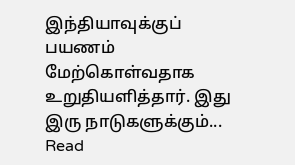இந்தியாவுக்குப் பயணம் மேற்கொள்வதாக உறுதியளித்தார். இது இரு நாடுகளுக்கும்...
Read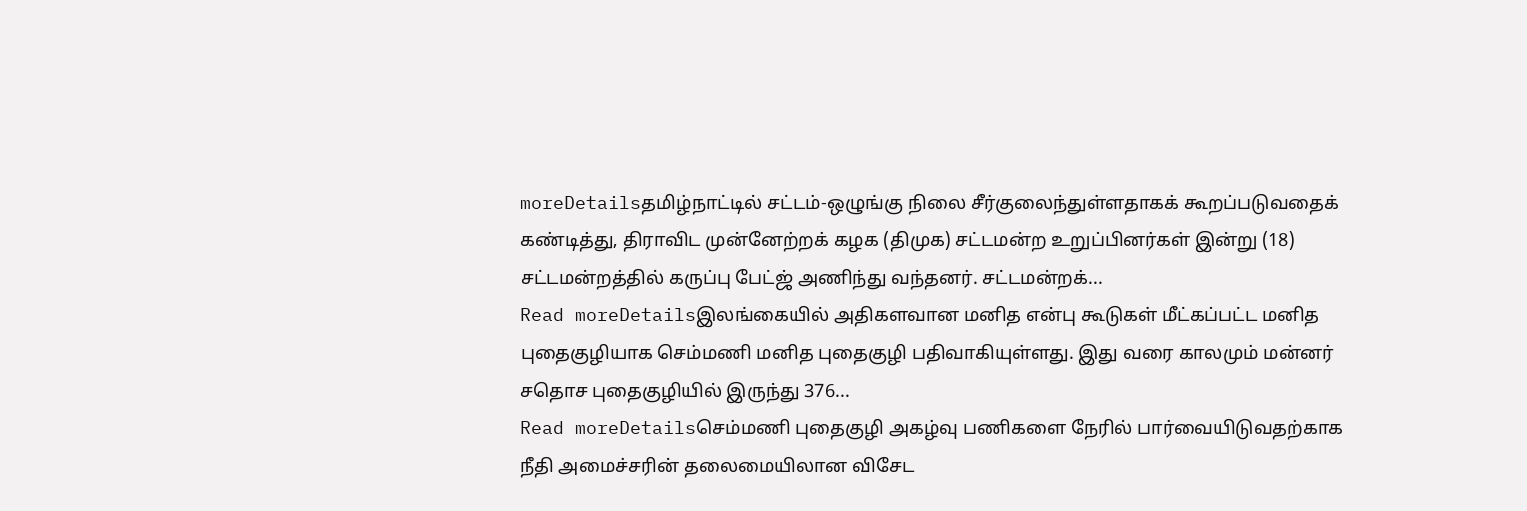moreDetailsதமிழ்நாட்டில் சட்டம்-ஒழுங்கு நிலை சீர்குலைந்துள்ளதாகக் கூறப்படுவதைக் கண்டித்து, திராவிட முன்னேற்றக் கழக (திமுக) சட்டமன்ற உறுப்பினர்கள் இன்று (18) சட்டமன்றத்தில் கருப்பு பேட்ஜ் அணிந்து வந்தனர். சட்டமன்றக்...
Read moreDetailsஇலங்கையில் அதிகளவான மனித என்பு கூடுகள் மீட்கப்பட்ட மனித புதைகுழியாக செம்மணி மனித புதைகுழி பதிவாகியுள்ளது. இது வரை காலமும் மன்னர் சதொச புதைகுழியில் இருந்து 376...
Read moreDetailsசெம்மணி புதைகுழி அகழ்வு பணிகளை நேரில் பார்வையிடுவதற்காக நீதி அமைச்சரின் தலைமையிலான விசேட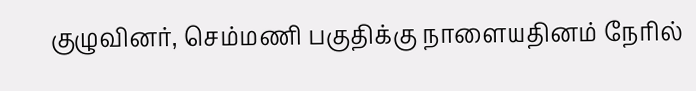குழுவினர், செம்மணி பகுதிக்கு நாளையதினம் நேரில்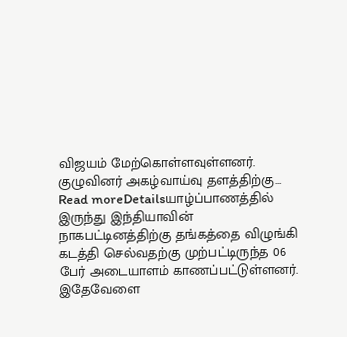விஜயம் மேற்கொள்ளவுள்ளனர். குழுவினர் அகழ்வாய்வு தளத்திற்கு...
Read moreDetailsயாழ்ப்பாணத்தில் இருந்து இந்தியாவின் நாகபட்டினத்திற்கு தங்கத்தை விழுங்கி கடத்தி செல்வதற்கு முற்பட்டிருந்த 06 பேர் அடையாளம் காணப்பட்டுள்ளனர். இதேவேளை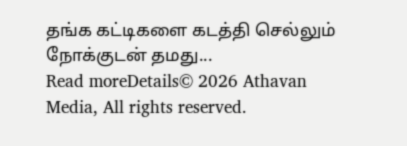தங்க கட்டிகளை கடத்தி செல்லும் நோக்குடன் தமது...
Read moreDetails© 2026 Athavan Media, All rights reserved.